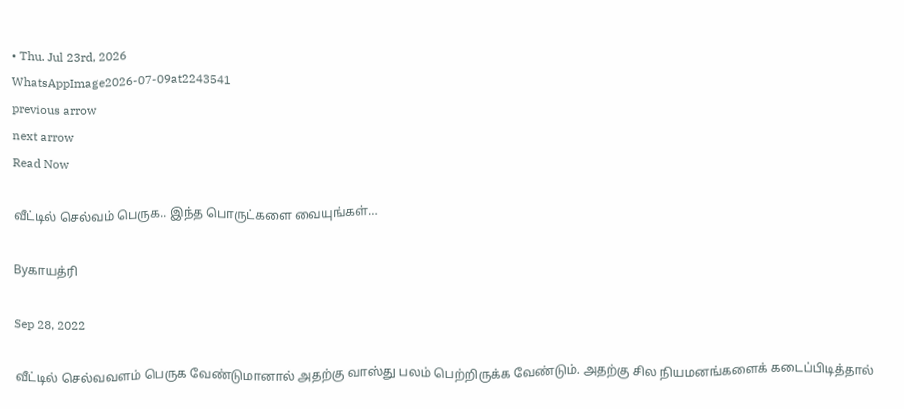• Thu. Jul 23rd, 2026
WhatsAppImage2026-07-09at2243541
previous arrow
next arrow
Read Now

வீட்டில் செல்வம் பெருக.. இந்த பொருட்களை வையுங்கள்…

Byகாயத்ரி

Sep 28, 2022

வீட்டில் செல்வவளம் பெருக வேண்டுமானால் அதற்கு வாஸ்து பலம் பெற்றிருக்க வேண்டும். அதற்கு சில நியமனங்களைக் கடைப்பிடித்தால்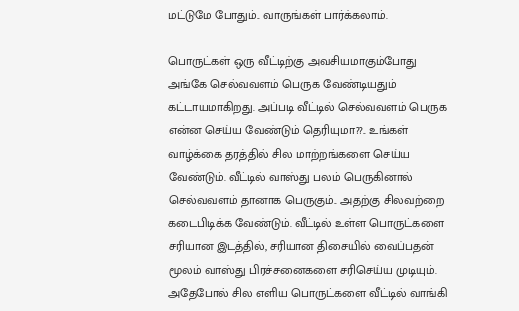மட்டுமே போதும்.. வாருங்கள் பார்க்கலாம்.

பொருட்கள் ஒரு வீட்டிற்கு அவசியமாகும்போது அங்கே செல்வவளம் பெருக வேண்டியதும் கட்டாயமாகிறது. அப்படி வீட்டில் செல்வவளம் பெருக என்ன செய்ய வேண்டும் தெரியுமா??.. உங்கள் வாழ்க்கை தரத்தில் சில மாற்றங்களை செய்ய வேண்டும். வீட்டில் வாஸ்து பலம் பெருகினால் செல்வவளம் தானாக பெருகும்.. அதற்கு சிலவற்றை கடைபிடிக்க வேண்டும். வீட்டில் உள்ள பொருட்களை சரியான இடத்தில், சரியான திசையில் வைப்பதன் மூலம் வாஸ்து பிரச்சனைகளை சரிசெய்ய முடியும். அதேபோல் சில எளிய பொருட்களை வீட்டில் வாங்கி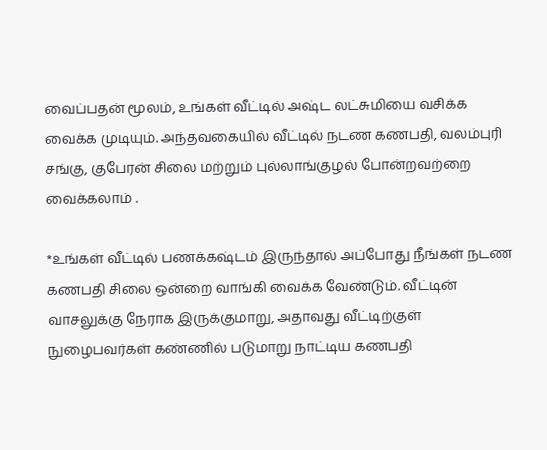வைப்பதன் மூலம், உங்கள் வீட்டில் அஷ்ட லட்சுமியை வசிக்க வைக்க முடியும். அந்தவகையில் வீட்டில் நடண கணபதி, வலம்புரி சங்கு, குபேரன் சிலை மற்றும் புல்லாங்குழல் போன்றவற்றை வைக்கலாம் .

*உங்கள் வீட்டில் பணக்கஷ்டம் இருந்தால் அப்போது நீங்கள் நடண கணபதி சிலை ஒன்றை வாங்கி வைக்க வேண்டும். வீட்டின் வாசலுக்கு நேராக இருக்குமாறு, அதாவது வீட்டிற்குள் நுழைபவர்கள் கண்ணில் படுமாறு நாட்டிய கணபதி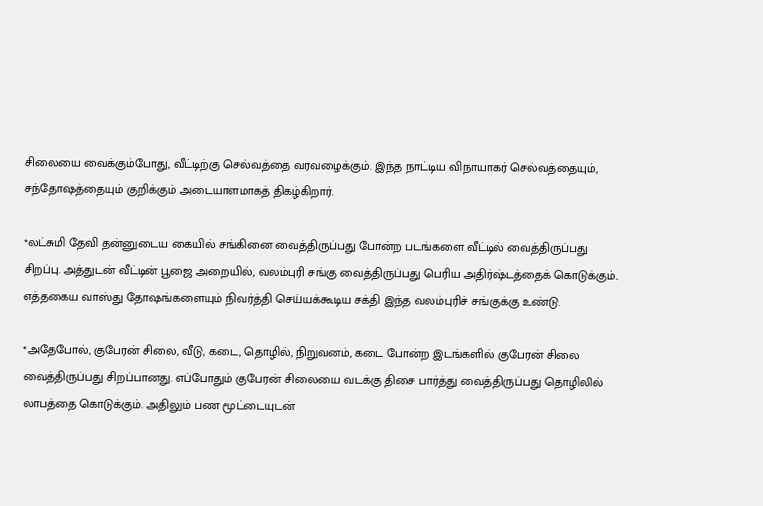சிலையை வைக்கும்போது, வீட்டிற்கு செல்வத்தை வரவழைக்கும். இந்த நாட்டிய விநாயாகர் செல்வத்தையும், சந்தோஷத்தையும் குறிக்கும் அடையாளமாகத் திகழ்கிறார்.

*லட்சுமி தேவி தன்னுடைய கையில் சங்கினை வைத்திருப்பது போன்ற படங்களை வீட்டில் வைத்திருப்பது சிறப்பு. அத்துடன் வீட்டின் பூஜை அறையில், வலம்புரி சங்கு வைத்திருப்பது பெரிய அதிர்ஷ்டத்தைக் கொடுக்கும்.. எத்தகைய வாஸ்து தோஷங்களையும் நிவர்த்தி செய்யக்கூடிய சக்தி இந்த வலம்புரிச் சங்குக்கு உண்டு.

*அதேபோல், குபேரன் சிலை, வீடு, கடை, தொழில், நிறுவனம், கடை போன்ற இடங்களில் குபேரன் சிலை வைத்திருப்பது சிறப்பானது. எப்போதும் குபேரன் சிலையை வடக்கு திசை பார்த்து வைத்திருப்பது தொழிலில் லாபத்தை கொடுக்கும். அதிலும் பண மூட்டையுடன்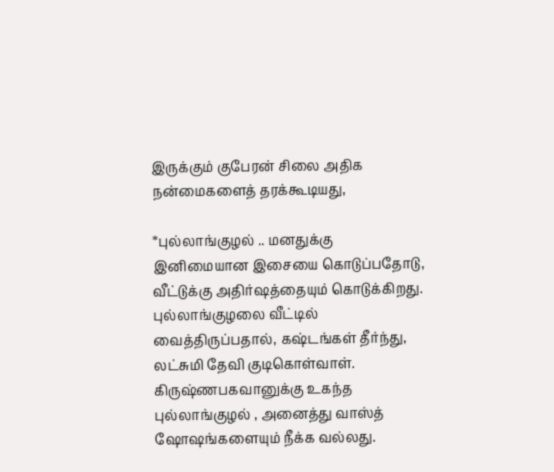இருக்கும் குபேரன் சிலை அதிக நன்மைகளைத் தரக்கூடியது,

*புல்லாங்குழல் .. மனதுக்கு இனிமையான இசையை கொடுப்பதோடு, வீட்டுக்கு அதிர்ஷத்தையும் கொடுக்கிறது. புல்லாங்குழலை வீட்டில் வைத்திருப்பதால், கஷ்டங்கள் தீர்ந்து, லட்சுமி தேவி குடிகொள்வாள். கிருஷ்ணபகவானுக்கு உகந்த புல்லாங்குழல் , அனைத்து வாஸ்த் ஷோஷங்களையும் நீக்க வல்லது.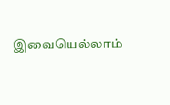இவையெல்லாம்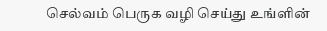செல்வம் பெருக வழி செய்து உங்ளின்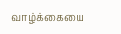வாழ்க்கையை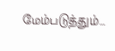மேம்படுத்தும்…